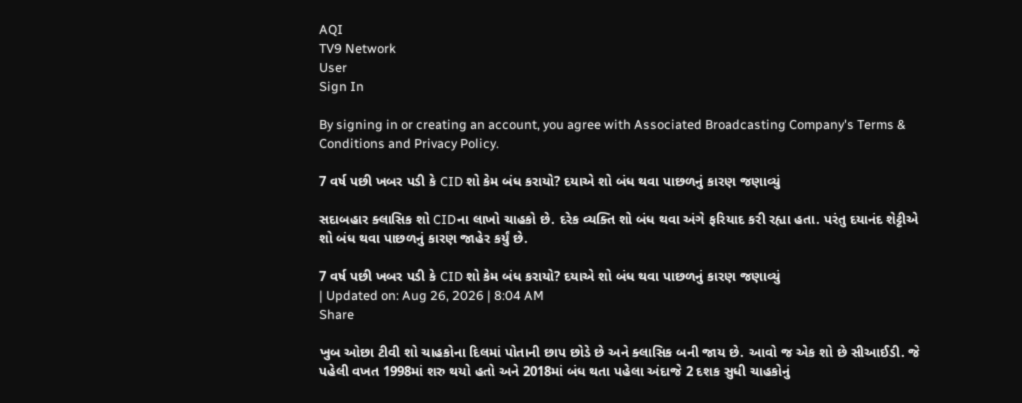AQI
TV9 Network
User
Sign In

By signing in or creating an account, you agree with Associated Broadcasting Company's Terms & Conditions and Privacy Policy.

7 વર્ષ પછી ખબર પડી કે CID શો કેમ બંધ કરાયો? દયાએ શો બંધ થવા પાછળનું કારણ જણાવ્યું

સદાબહાર ક્લાસિક શો CIDના લાખો ચાહકો છે. દરેક વ્યક્તિ શો બંધ થવા અંગે ફરિયાદ કરી રહ્યા હતા. પરંતુ દયાનંદ શેટ્ટીએ શો બંધ થવા પાછળનું કારણ જાહેર કર્યું છે.

7 વર્ષ પછી ખબર પડી કે CID શો કેમ બંધ કરાયો? દયાએ શો બંધ થવા પાછળનું કારણ જણાવ્યું
| Updated on: Aug 26, 2026 | 8:04 AM
Share

ખુબ ઓછા ટીવી શો ચાહકોના દિલમાં પોતાની છાપ છોડે છે અને ક્લાસિક બની જાય છે. આવો જ એક શો છે સીઆઈડી. જે પહેલી વખત 1998માં શરુ થયો હતો અને 2018માં બંધ થતા પહેલા અંદાજે 2 દશક સુધી ચાહકોનું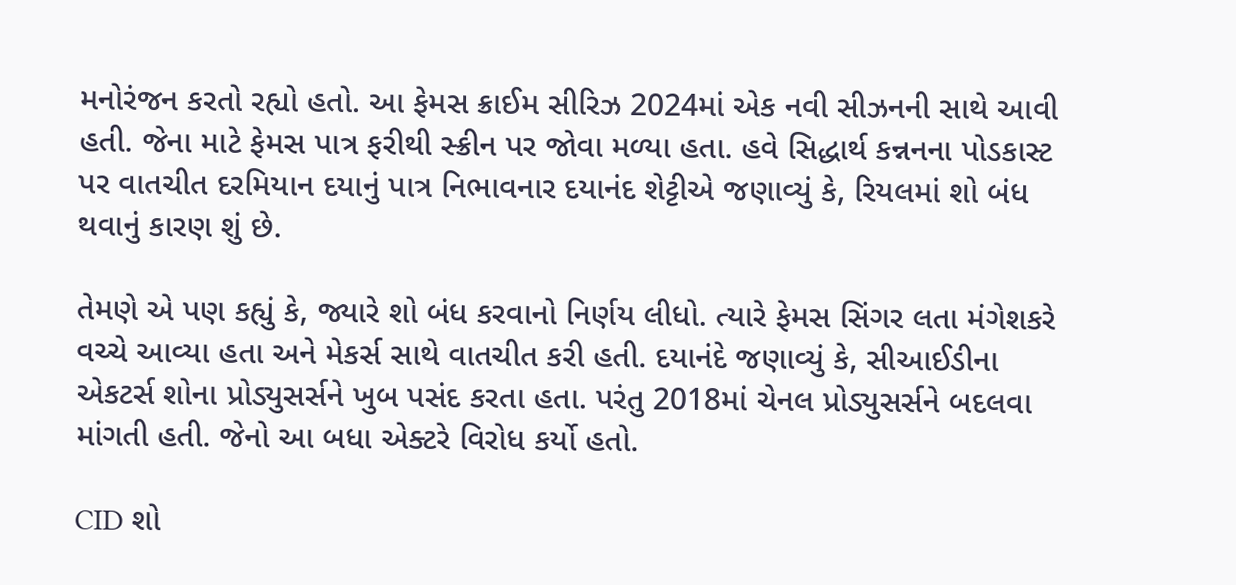મનોરંજન કરતો રહ્યો હતો. આ ફેમસ ક્રાઈમ સીરિઝ 2024માં એક નવી સીઝનની સાથે આવી હતી. જેના માટે ફેમસ પાત્ર ફરીથી સ્ક્રીન પર જોવા મળ્યા હતા. હવે સિદ્ધાર્થ કન્નનના પોડકાસ્ટ પર વાતચીત દરમિયાન દયાનું પાત્ર નિભાવનાર દયાનંદ શેટ્ટીએ જણાવ્યું કે, રિયલમાં શો બંધ થવાનું કારણ શું છે.

તેમણે એ પણ કહ્યું કે, જ્યારે શો બંધ કરવાનો નિર્ણય લીધો. ત્યારે ફેમસ સિંગર લતા મંગેશકરે વચ્ચે આવ્યા હતા અને મેકર્સ સાથે વાતચીત કરી હતી. દયાનંદે જણાવ્યું કે, સીઆઈડીના એકટર્સ શોના પ્રોડ્યુસર્સને ખુબ પસંદ કરતા હતા. પરંતુ 2018માં ચેનલ પ્રોડ્યુસર્સને બદલવા માંગતી હતી. જેનો આ બધા એક્ટરે વિરોધ કર્યો હતો.

CID શો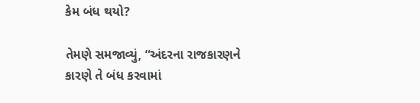કેમ બંધ થયો?

તેમણે સમજાવ્યું, “અંદરના રાજકારણને કારણે તે બંધ કરવામાં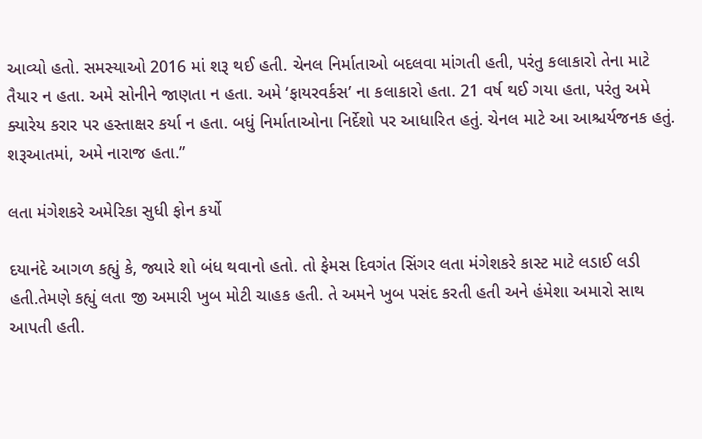આવ્યો હતો. સમસ્યાઓ 2016 માં શરૂ થઈ હતી. ચેનલ નિર્માતાઓ બદલવા માંગતી હતી, પરંતુ કલાકારો તેના માટે તૈયાર ન હતા. અમે સોનીને જાણતા ન હતા. અમે ‘ફાયરવર્કસ’ ના કલાકારો હતા. 21 વર્ષ થઈ ગયા હતા, પરંતુ અમે ક્યારેય કરાર પર હસ્તાક્ષર કર્યા ન હતા. બધું નિર્માતાઓના નિર્દેશો પર આધારિત હતું. ચેનલ માટે આ આશ્ચર્યજનક હતું. શરૂઆતમાં, અમે નારાજ હતા.”

લતા મંગેશકરે અમેરિકા સુધી ફોન કર્યો

દયાનંદે આગળ કહ્યું કે, જ્યારે શો બંધ થવાનો હતો. તો ફેમસ દિવગંત સિંગર લતા મંગેશકરે કાસ્ટ માટે લડાઈ લડી હતી.તેમણે કહ્યું લતા જી અમારી ખુબ મોટી ચાહક હતી. તે અમને ખુબ પસંદ કરતી હતી અને હંમેશા અમારો સાથ આપતી હતી.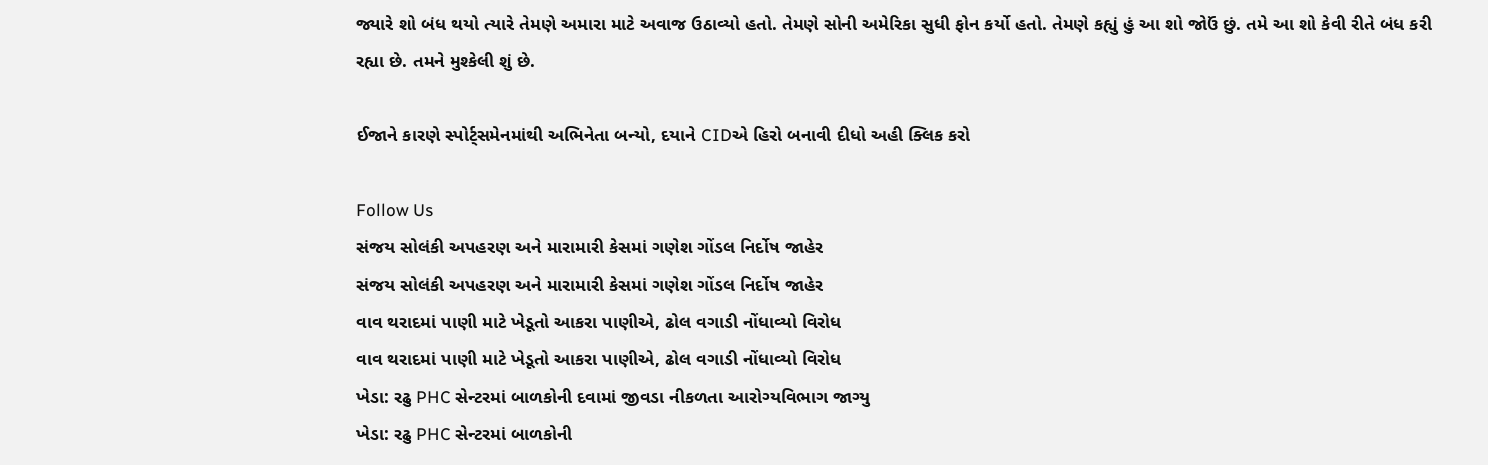જ્યારે શો બંધ થયો ત્યારે તેમણે અમારા માટે અવાજ ઉઠાવ્યો હતો. તેમણે સોની અમેરિકા સુધી ફોન કર્યો હતો. તેમણે કહ્યું હું આ શો જોઉં છું. તમે આ શો કેવી રીતે બંધ કરી રહ્યા છે. તમને મુશ્કેલી શું છે.

ઈજાને કારણે સ્પોર્ટ્સમેનમાંથી અભિનેતા બન્યો, દયાને CIDએ હિરો બનાવી દીધો અહી ક્લિક કરો

Follow Us
સંજય સોલંકી અપહરણ અને મારામારી કેસમાં ગણેશ ગોંડલ નિર્દોષ જાહેર
સંજય સોલંકી અપહરણ અને મારામારી કેસમાં ગણેશ ગોંડલ નિર્દોષ જાહેર
વાવ થરાદમાં પાણી માટે ખેડૂતો આકરા પાણીએ, ઢોલ વગાડી નોંધાવ્યો વિરોધ
વાવ થરાદમાં પાણી માટે ખેડૂતો આકરા પાણીએ, ઢોલ વગાડી નોંધાવ્યો વિરોધ
ખેડા: રઢુ PHC સેન્ટરમાં બાળકોની દવામાં જીવડા નીકળતા આરોગ્યવિભાગ જાગ્યુ
ખેડા: રઢુ PHC સેન્ટરમાં બાળકોની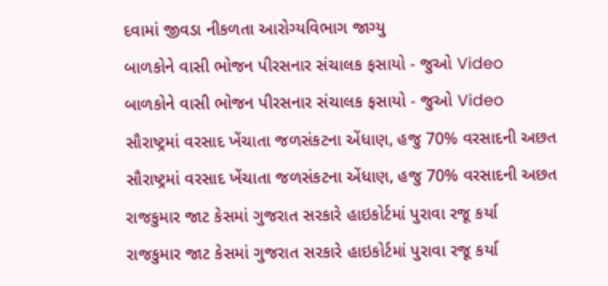દવામાં જીવડા નીકળતા આરોગ્યવિભાગ જાગ્યુ
બાળકોને વાસી ભોજન પીરસનાર સંચાલક ફસાયો - જુઓ Video
બાળકોને વાસી ભોજન પીરસનાર સંચાલક ફસાયો - જુઓ Video
સૌરાષ્ટ્રમાં વરસાદ ખેંચાતા જળસંકટના એંધાણ, હજુ 70% વરસાદની અછત
સૌરાષ્ટ્રમાં વરસાદ ખેંચાતા જળસંકટના એંધાણ, હજુ 70% વરસાદની અછત
રાજકુમાર જાટ કેસમાં ગુજરાત સરકારે હાઇકોર્ટમાં પુરાવા રજૂ કર્યા
રાજકુમાર જાટ કેસમાં ગુજરાત સરકારે હાઇકોર્ટમાં પુરાવા રજૂ કર્યા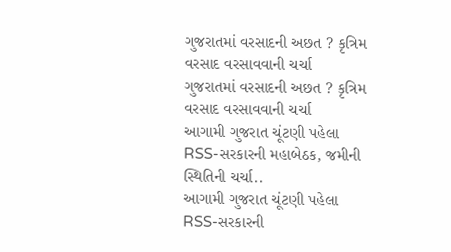ગુજરાતમાં વરસાદની અછત ? કૃત્રિમ વરસાદ વરસાવવાની ચર્ચા
ગુજરાતમાં વરસાદની અછત ? કૃત્રિમ વરસાદ વરસાવવાની ચર્ચા
આગામી ગુજરાત ચૂંટણી પહેલા RSS-સરકારની મહાબેઠક, જમીની સ્થિતિની ચર્ચા..
આગામી ગુજરાત ચૂંટણી પહેલા RSS-સરકારની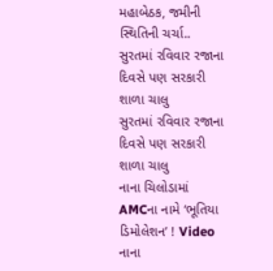મહાબેઠક, જમીની સ્થિતિની ચર્ચા..
સુરતમાં રવિવાર રજાના દિવસે પણ સરકારી શાળા ચાલુ
સુરતમાં રવિવાર રજાના દિવસે પણ સરકારી શાળા ચાલુ
નાના ચિલોડામાં AMCના નામે ‘ભૂતિયા ડિમોલેશન’ ! Video
નાના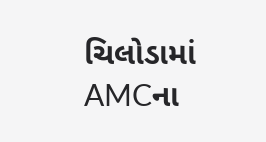ચિલોડામાં AMCના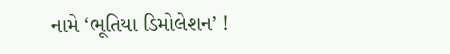નામે ‘ભૂતિયા ડિમોલેશન’ !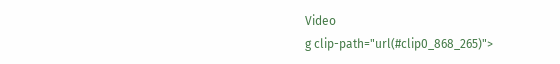Video
g clip-path="url(#clip0_868_265)">